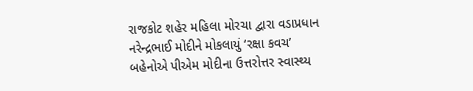રાજકોટ શહેર મહિલા મોરચા દ્વારા વડાપ્રધાન નરેન્દ્રભાઈ મોદીને મોકલાયું ‘રક્ષા કવચ’
બહેનોએ પીએમ મોદીના ઉત્તરોત્તર સ્વાસ્થ્ય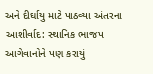અને દીર્ઘાયુ માટે પાઠવ્યા અંતરના આશીર્વાદ: સ્થાનિક ભાજપ આગેવાનોને પણ કરાયું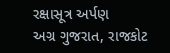રક્ષાસૂત્ર અર્પણ
અગ્ર ગુજરાત, રાજકોટ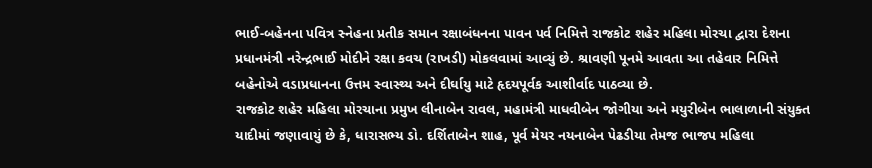ભાઈ-બહેનના પવિત્ર સ્નેહના પ્રતીક સમાન રક્ષાબંધનના પાવન પર્વ નિમિત્તે રાજકોટ શહેર મહિલા મોરચા દ્વારા દેશના પ્રધાનમંત્રી નરેન્દ્રભાઈ મોદીને રક્ષા કવચ (રાખડી) મોકલવામાં આવ્યું છે. શ્રાવણી પૂનમે આવતા આ તહેવાર નિમિત્તે બહેનોએ વડાપ્રધાનના ઉત્તમ સ્વાસ્થ્ય અને દીર્ઘાયુ માટે હૃદયપૂર્વક આશીર્વાદ પાઠવ્યા છે.
રાજકોટ શહેર મહિલા મોરચાના પ્રમુખ લીનાબેન રાવલ, મહામંત્રી માધવીબેન જોગીયા અને મયુરીબેન ભાલાળાની સંયુક્ત યાદીમાં જણાવાયું છે કે, ધારાસભ્ય ડો. દર્શિતાબેન શાહ, પૂર્વ મેયર નયનાબેન પેઢડીયા તેમજ ભાજપ મહિલા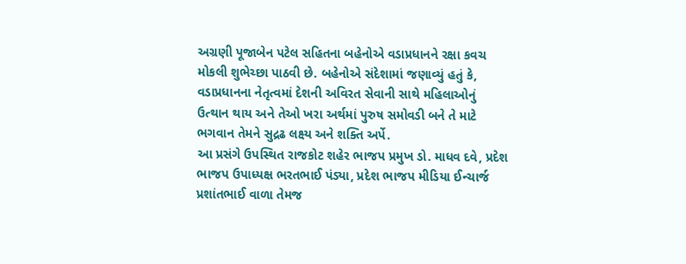અગ્રણી પૂજાબેન પટેલ સહિતના બહેનોએ વડાપ્રધાનને રક્ષા કવચ મોકલી શુભેચ્છા પાઠવી છે. બહેનોએ સંદેશામાં જણાવ્યું હતું કે, વડાપ્રધાનના નેતૃત્વમાં દેશની અવિરત સેવાની સાથે મહિલાઓનું ઉત્થાન થાય અને તેઓ ખરા અર્થમાં પુરુષ સમોવડી બને તે માટે ભગવાન તેમને સુદ્રઢ લક્ષ્ય અને શક્તિ અર્પે.
આ પ્રસંગે ઉપસ્થિત રાજકોટ શહેર ભાજપ પ્રમુખ ડો. માધવ દવે, પ્રદેશ ભાજપ ઉપાધ્યક્ષ ભરતભાઈ પંડ્યા, પ્રદેશ ભાજપ મીડિયા ઈન્ચાર્જ પ્રશાંતભાઈ વાળા તેમજ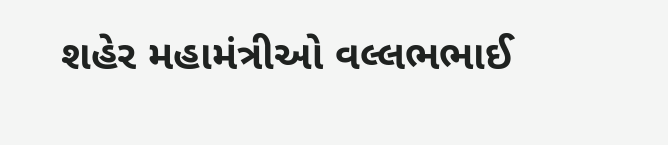શહેર મહામંત્રીઓ વલ્લભભાઈ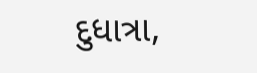દુધાત્રા,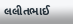લલીતભાઈ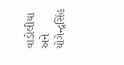વાડોલીયા અને યોગેન્દ્રસિંહ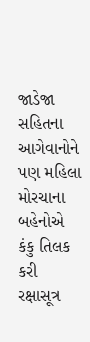જાડેજા સહિતના આગેવાનોને પણ મહિલા મોરચાના બહેનોએ કંકુ તિલક કરી રક્ષાસૂત્ર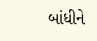બાંધીને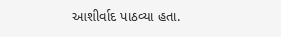આશીર્વાદ પાઠવ્યા હતા.